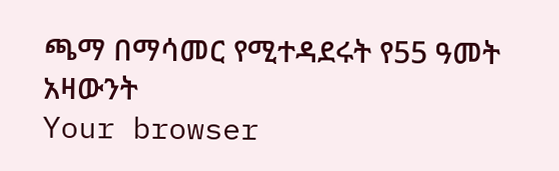ጫማ በማሳመር የሚተዳደሩት የ55 ዓመት አዛውንት
Your browser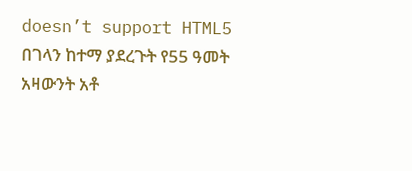doesn’t support HTML5
በገላን ከተማ ያደረጉት የ55 ዓመት አዛውንት አቶ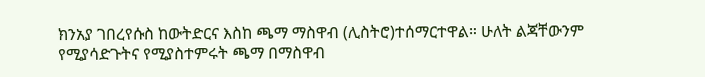ክንአያ ገበረየሱስ ከውትድርና እስከ ጫማ ማስዋብ (ሊስትሮ)ተሰማርተዋል። ሁለት ልጃቸውንም የሚያሳድጉትና የሚያስተምሩት ጫማ በማስዋብ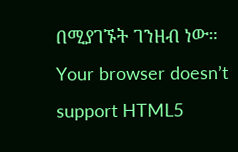በሚያገኙት ገንዘብ ነው።
Your browser doesn’t support HTML5